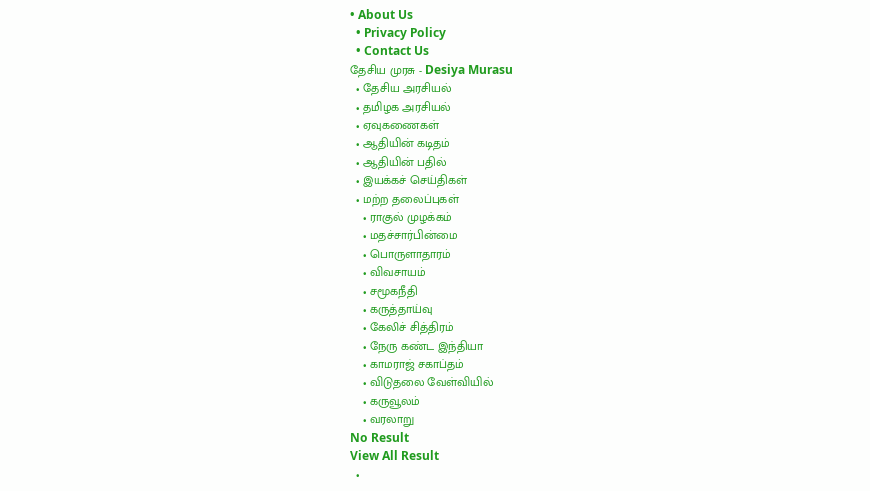• About Us
  • Privacy Policy
  • Contact Us
தேசிய முரசு - Desiya Murasu
  • தேசிய அரசியல்
  • தமிழக அரசியல்
  • ஏவுகணைகள்
  • ஆதியின் கடிதம்
  • ஆதியின் பதில்
  • இயக்கச் செய்திகள்
  • மற்ற தலைப்புகள்
    • ராகுல் முழக்கம்
    • மதச்சார்பின்மை
    • பொருளாதாரம்
    • விவசாயம்
    • சமூகநீதி
    • கருத்தாய்வு
    • கேலிச் சித்திரம்
    • நேரு கண்ட இந்தியா
    • காமராஜ் சகாப்தம்
    • விடுதலை வேள்வியில்
    • கருவூலம்
    • வரலாறு
No Result
View All Result
  •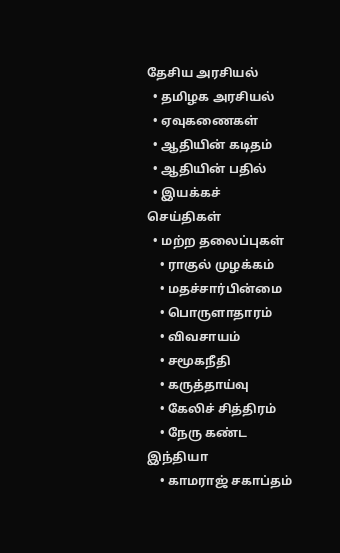தேசிய அரசியல்
  • தமிழக அரசியல்
  • ஏவுகணைகள்
  • ஆதியின் கடிதம்
  • ஆதியின் பதில்
  • இயக்கச் செய்திகள்
  • மற்ற தலைப்புகள்
    • ராகுல் முழக்கம்
    • மதச்சார்பின்மை
    • பொருளாதாரம்
    • விவசாயம்
    • சமூகநீதி
    • கருத்தாய்வு
    • கேலிச் சித்திரம்
    • நேரு கண்ட இந்தியா
    • காமராஜ் சகாப்தம்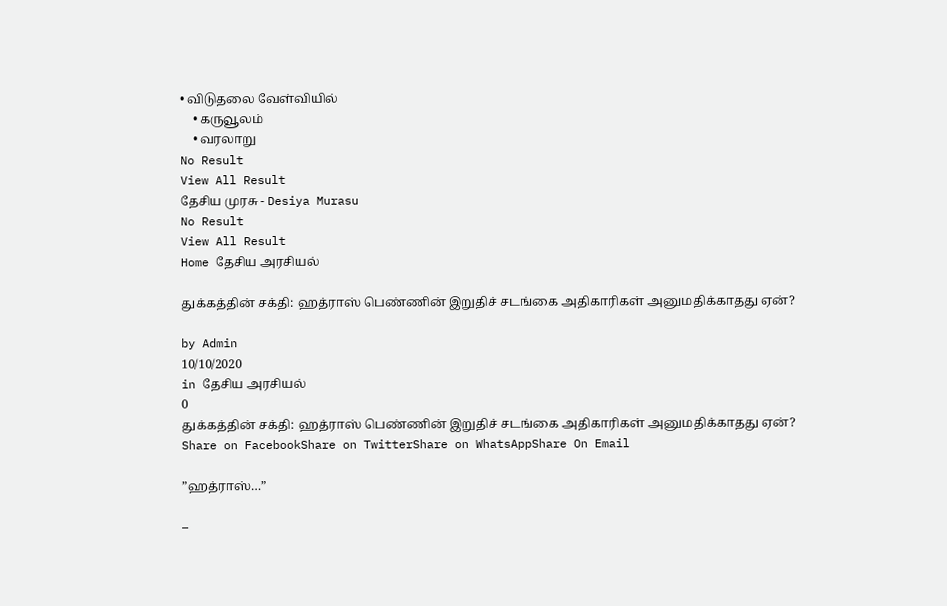• விடுதலை வேள்வியில்
    • கருவூலம்
    • வரலாறு
No Result
View All Result
தேசிய முரசு - Desiya Murasu
No Result
View All Result
Home தேசிய அரசியல்

துக்கத்தின் சக்தி: ஹத்ராஸ் பெண்ணின் இறுதிச் சடங்கை அதிகாரிகள் அனுமதிக்காதது ஏன்?

by Admin
10/10/2020
in தேசிய அரசியல்
0
துக்கத்தின் சக்தி: ஹத்ராஸ் பெண்ணின் இறுதிச் சடங்கை அதிகாரிகள் அனுமதிக்காதது ஏன்?
Share on FacebookShare on TwitterShare on WhatsAppShare On Email

”ஹத்ராஸ்…”

–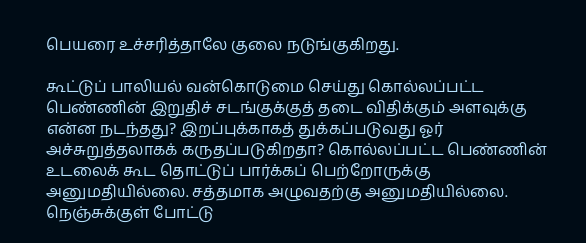பெயரை உச்சரித்தாலே குலை நடுங்குகிறது.

கூட்டுப் பாலியல் வன்கொடுமை செய்து கொல்லப்பட்ட பெண்ணின் இறுதிச் சடங்குக்குத் தடை விதிக்கும் அளவுக்கு என்ன நடந்தது? இறப்புக்காகத் துக்கப்படுவது ஓர் அச்சுறுத்தலாகக் கருதப்படுகிறதா? கொல்லப்பட்ட பெண்ணின் உடலைக் கூட தொட்டுப் பார்க்கப் பெற்றோருக்கு அனுமதியில்லை. சத்தமாக அழுவதற்கு அனுமதியில்லை. நெஞ்சுக்குள் போட்டு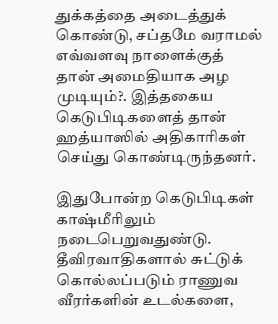துக்கத்தை அடைத்துக் கொண்டு, சப்தமே வராமல் எவ்வளவு நாளைக்குத் தான் அமைதியாக அழ முடியும்?. இத்தகைய கெடுபிடிகளைத் தான் ஹத்யாஸில் அதிகாரிகள் செய்து கொண்டிருந்தனர்.

இதுபோன்ற கெடுபிடிகள் காஷ்மீரிலும் நடைபெறுவதுண்டு. தீவிரவாதிகளால் சுட்டுக் கொல்லப்படும் ராணுவ வீரர்களின் உடல்களை,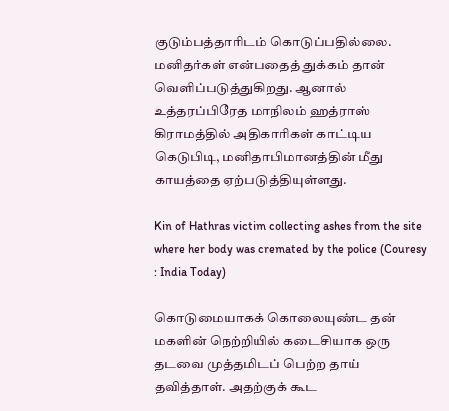குடும்பத்தாரிடம் கொடுப்பதில்லை.  மனிதர்கள் என்பதைத் துக்கம் தான் வெளிப்படுத்துகிறது. ஆனால் உத்தரப்பிரேத மாநிலம் ஹத்ராஸ் கிராமத்தில் அதிகாரிகள் காட்டிய கெடுபிடி, மனிதாபிமானத்தின் மீது காயத்தை ஏற்படுத்தியுள்ளது.

Kin of Hathras victim collecting ashes from the site where her body was cremated by the police (Couresy : India Today)

கொடுமையாகக் கொலையுண்ட தன் மகளின் நெற்றியில் கடைசியாக ஒரு தடவை முத்தமிடப் பெற்ற தாய் தவித்தாள். அதற்குக் கூட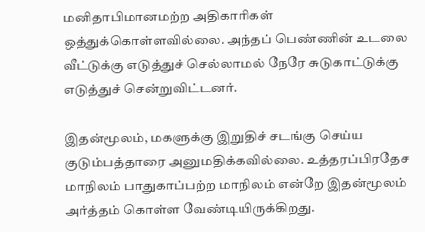மனிதாபிமானமற்ற அதிகாரிகள் ஒத்துக்கொள்ளவில்லை. அந்தப் பெண்ணின் உடலை வீட்டுக்கு எடுத்துச் செல்லாமல் நேரே சுடுகாட்டுக்கு எடுத்துச் சென்றுவிட்டனர்.

இதன்மூலம், மகளுக்கு இறுதிச் சடங்கு செய்ய குடும்பத்தாரை அனுமதிக்கவில்லை. உத்தரப்பிரதேச மாநிலம் பாதுகாப்பற்ற மாநிலம் என்றே இதன்மூலம் அர்த்தம் கொள்ள வேண்டியிருக்கிறது.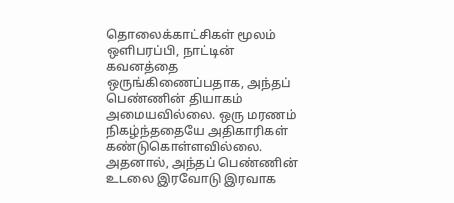தொலைக்காட்சிகள் மூலம் ஒளிபரப்பி, நாட்டின் கவனத்தை ஒருங்கிணைப்பதாக, அந்தப் பெண்ணின் தியாகம் அமையவில்லை. ஒரு மரணம் நிகழ்ந்ததையே அதிகாரிகள் கண்டுகொள்ளவில்லை. அதனால், அந்தப் பெண்ணின் உடலை இரவோடு இரவாக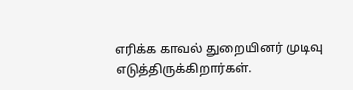எரிக்க காவல் துறையினர் முடிவு எடுத்திருக்கிறார்கள்.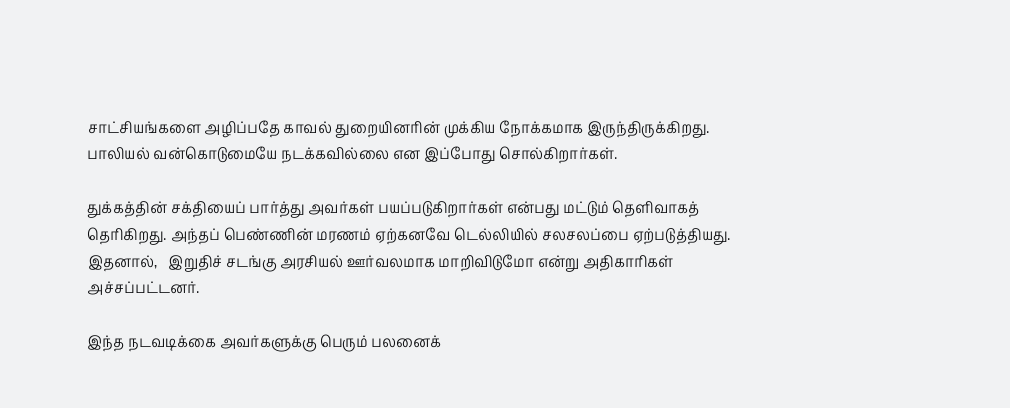சாட்சியங்களை அழிப்பதே காவல் துறையினரின் முக்கிய நோக்கமாக இருந்திருக்கிறது. பாலியல் வன்கொடுமையே நடக்கவில்லை என இப்போது சொல்கிறார்கள்.

துக்கத்தின் சக்தியைப் பார்த்து அவர்கள் பயப்படுகிறார்கள் என்பது மட்டும் தெளிவாகத் தெரிகிறது. அந்தப் பெண்ணின் மரணம் ஏற்கனவே டெல்லியில் சலசலப்பை ஏற்படுத்தியது. இதனால்,   இறுதிச் சடங்கு அரசியல் ஊர்வலமாக மாறிவிடுமோ என்று அதிகாரிகள் அச்சப்பட்டனர்.

இந்த நடவடிக்கை அவர்களுக்கு பெரும் பலனைக்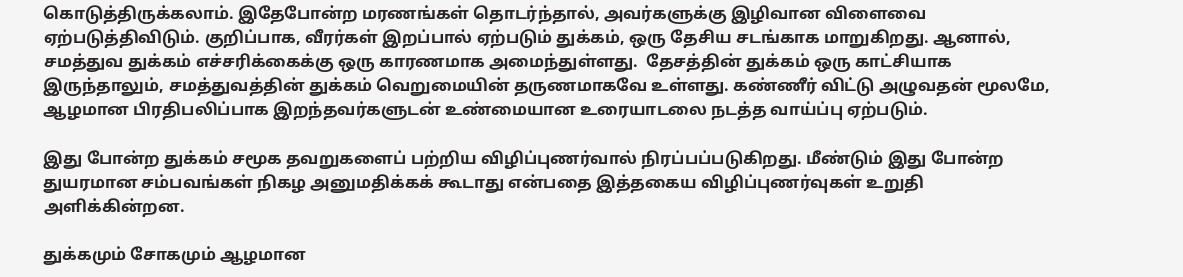கொடுத்திருக்கலாம். இதேபோன்ற மரணங்கள் தொடர்ந்தால், அவர்களுக்கு இழிவான விளைவை ஏற்படுத்திவிடும். குறிப்பாக, வீரர்கள் இறப்பால் ஏற்படும் துக்கம், ஒரு தேசிய சடங்காக மாறுகிறது. ஆனால், சமத்துவ துக்கம் எச்சரிக்கைக்கு ஒரு காரணமாக அமைந்துள்ளது.  தேசத்தின் துக்கம் ஒரு காட்சியாக இருந்தாலும், சமத்துவத்தின் துக்கம் வெறுமையின் தருணமாகவே உள்ளது. கண்ணீர் விட்டு அழுவதன் மூலமே, ஆழமான பிரதிபலிப்பாக இறந்தவர்களுடன் உண்மையான உரையாடலை நடத்த வாய்ப்பு ஏற்படும்.

இது போன்ற துக்கம் சமூக தவறுகளைப் பற்றிய விழிப்புணர்வால் நிரப்பப்படுகிறது. மீண்டும் இது போன்ற துயரமான சம்பவங்கள் நிகழ அனுமதிக்கக் கூடாது என்பதை இத்தகைய விழிப்புணர்வுகள் உறுதி அளிக்கின்றன.

துக்கமும் சோகமும் ஆழமான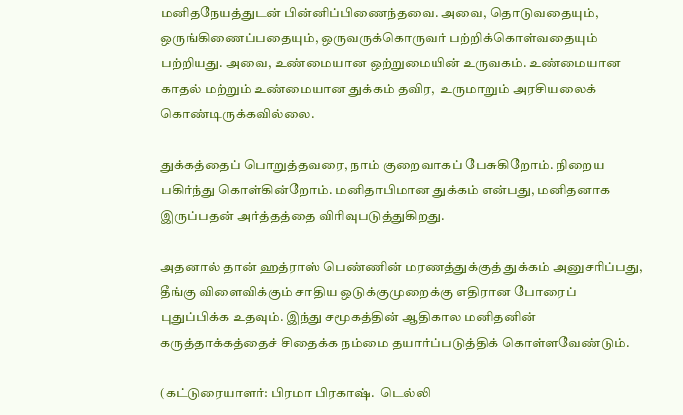மனிதநேயத்துடன் பின்னிப்பிணைந்தவை. அவை, தொடுவதையும், ஒருங்கிணைப்பதையும், ஒருவருக்கொருவர் பற்றிக்கொள்வதையும் பற்றியது. அவை, உண்மையான ஒற்றுமையின் உருவகம். உண்மையான காதல் மற்றும் உண்மையான துக்கம் தவிர,  உருமாறும் அரசியலைக் கொண்டிருக்கவில்லை.

துக்கத்தைப் பொறுத்தவரை, நாம் குறைவாகப் பேசுகிறோம். நிறைய பகிர்ந்து கொள்கின்றோம். மனிதாபிமான துக்கம் என்பது, மனிதனாக இருப்பதன் அர்த்தத்தை விரிவுபடுத்துகிறது.

அதனால் தான் ஹத்ராஸ் பெண்ணின் மரணத்துக்குத் துக்கம் அனுசரிப்பது, தீங்கு விளைவிக்கும் சாதிய ஒடுக்குமுறைக்கு எதிரான போரைப் புதுப்பிக்க உதவும். இந்து சமூகத்தின் ஆதிகால மனிதனின் கருத்தாக்கத்தைச் சிதைக்க நம்மை தயார்ப்படுத்திக் கொள்ளவேண்டும்.

(கட்டுரையாளர்: பிரமா பிரகாஷ்.  டெல்லி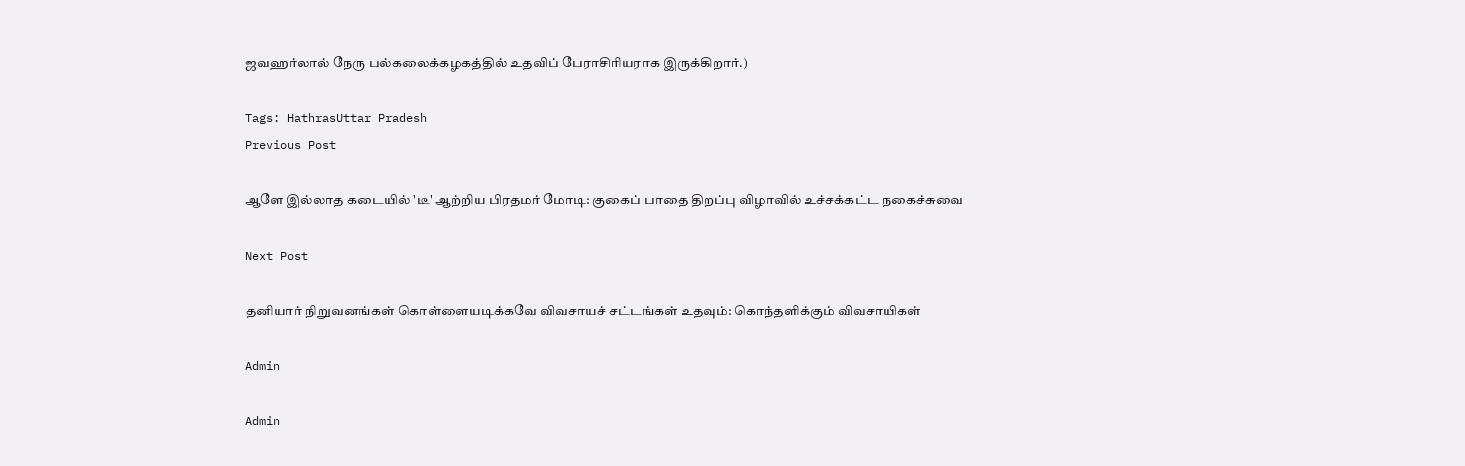ஜவஹர்லால் நேரு பல்கலைக்கழகத்தில் உதவிப் பேராசிரியராக இருக்கிறார்.)

Tags: HathrasUttar Pradesh
Previous Post

ஆளே இல்லாத கடையில் 'டீ' ஆற்றிய பிரதமர் மோடி: குகைப் பாதை திறப்பு விழாவில் உச்சக்கட்ட நகைச்சுவை

Next Post

தனியார் நிறுவனங்கள் கொள்ளையடிக்கவே விவசாயச் சட்டங்கள் உதவும்: கொந்தளிக்கும் விவசாயிகள்

Admin

Admin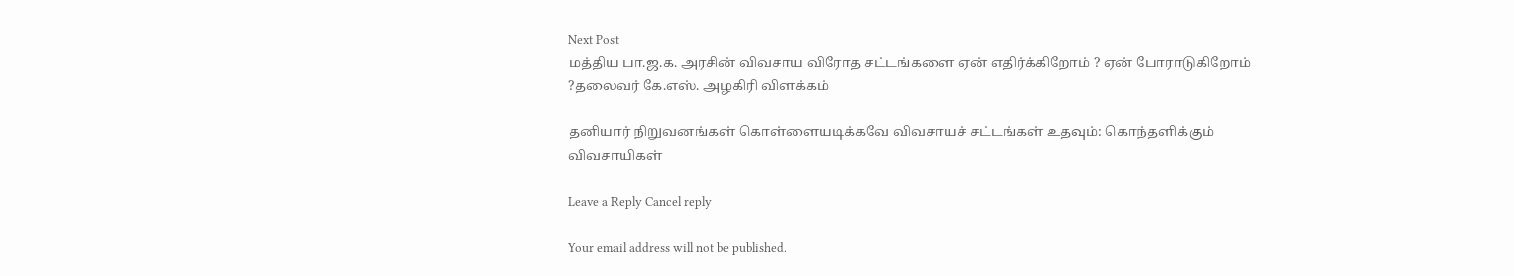Next Post
மத்திய பா.ஜ.க. அரசின் விவசாய விரோத சட்டங்களை ஏன் எதிர்க்கிறோம் ? ஏன் போராடுகிறோம் ?தலைவர் கே.எஸ். அழகிரி விளக்கம்

தனியார் நிறுவனங்கள் கொள்ளையடிக்கவே விவசாயச் சட்டங்கள் உதவும்: கொந்தளிக்கும் விவசாயிகள்

Leave a Reply Cancel reply

Your email address will not be published.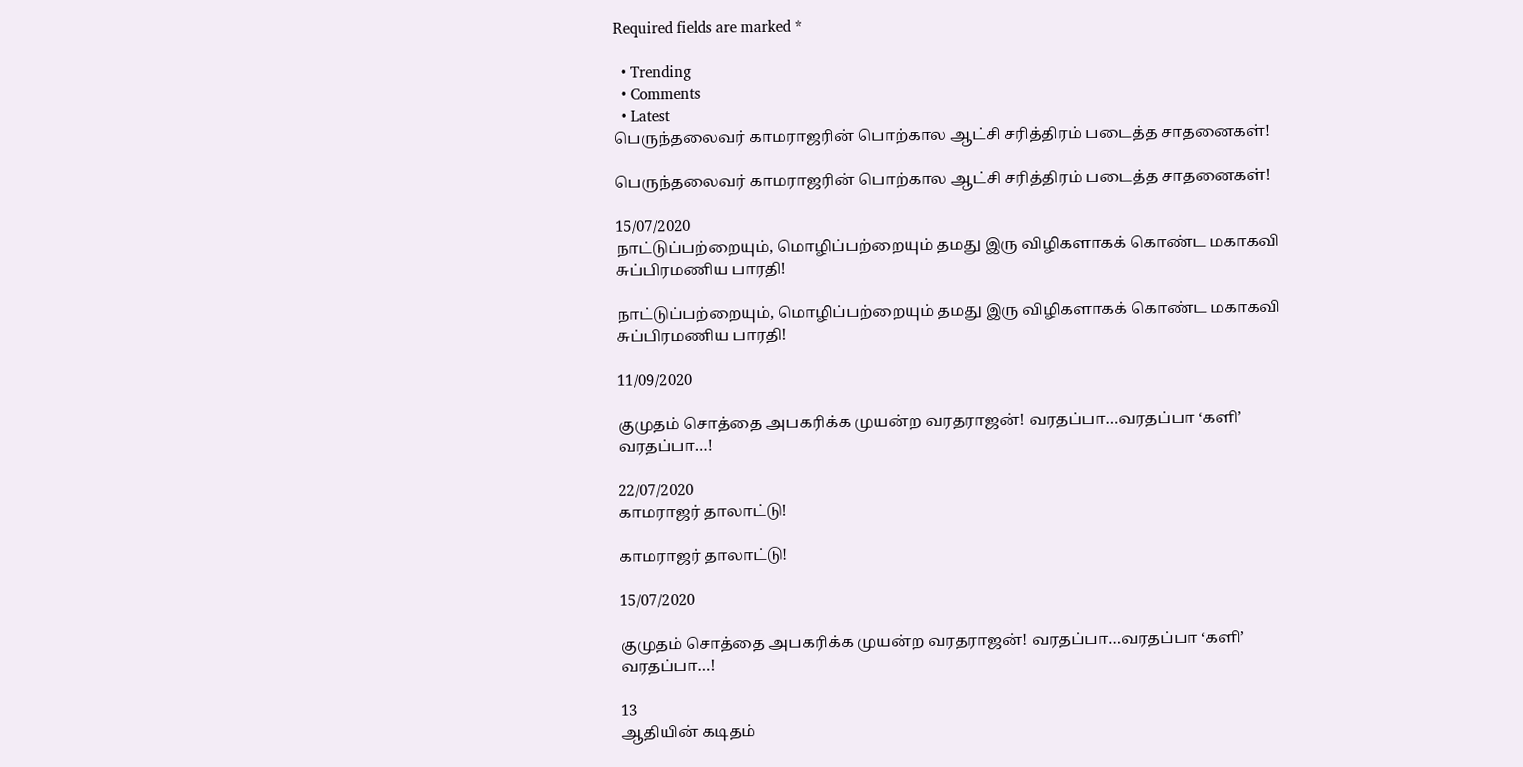Required fields are marked *

  • Trending
  • Comments
  • Latest
பெருந்தலைவர் காமராஜரின் பொற்கால ஆட்சி சரித்திரம் படைத்த சாதனைகள்!

பெருந்தலைவர் காமராஜரின் பொற்கால ஆட்சி சரித்திரம் படைத்த சாதனைகள்!

15/07/2020
நாட்டுப்பற்றையும், மொழிப்பற்றையும் தமது இரு விழிகளாகக் கொண்ட மகாகவி சுப்பிரமணிய பாரதி!

நாட்டுப்பற்றையும், மொழிப்பற்றையும் தமது இரு விழிகளாகக் கொண்ட மகாகவி சுப்பிரமணிய பாரதி!

11/09/2020

குமுதம் சொத்தை அபகரிக்க முயன்ற வரதராஜன்! வரதப்பா…வரதப்பா ‘களி’ வரதப்பா…!

22/07/2020
காமராஜர் தாலாட்டு!

காமராஜர் தாலாட்டு!

15/07/2020

குமுதம் சொத்தை அபகரிக்க முயன்ற வரதராஜன்! வரதப்பா…வரதப்பா ‘களி’ வரதப்பா…!

13
ஆதியின் கடிதம்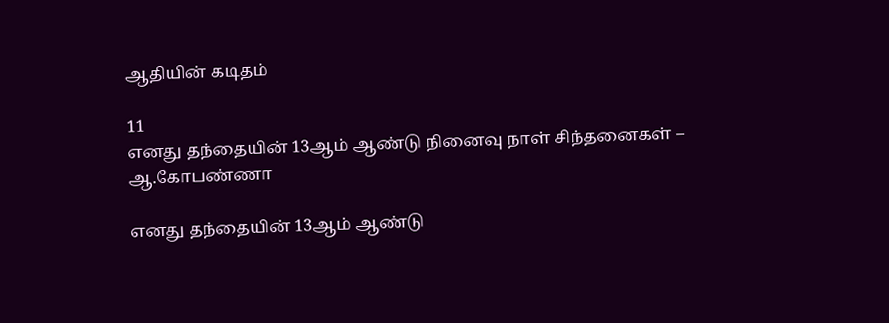ஆதியின் கடிதம்

11
எனது தந்தையின் 13ஆம் ஆண்டு நினைவு நாள் சிந்தனைகள் – ஆ.கோபண்ணா

எனது தந்தையின் 13ஆம் ஆண்டு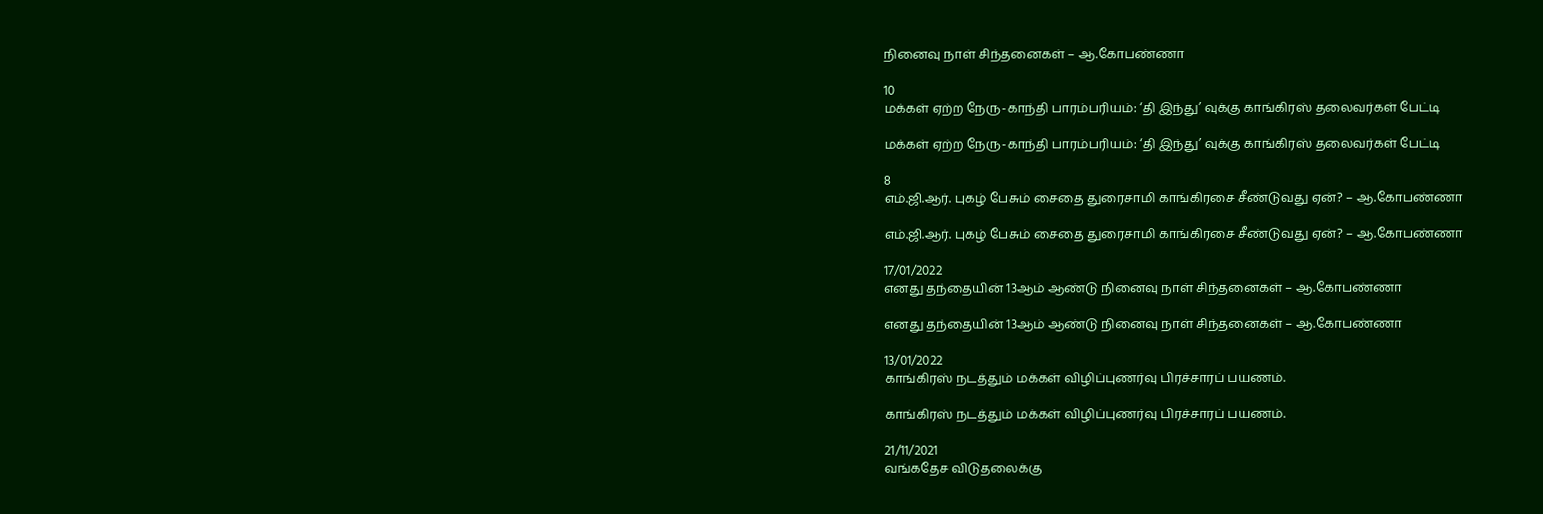நினைவு நாள் சிந்தனைகள் – ஆ.கோபண்ணா

10
மக்கள் ஏற்ற நேரு-காந்தி பாரம்பரியம்: ‘தி இந்து’ வுக்கு காங்கிரஸ் தலைவர்கள் பேட்டி

மக்கள் ஏற்ற நேரு-காந்தி பாரம்பரியம்: ‘தி இந்து’ வுக்கு காங்கிரஸ் தலைவர்கள் பேட்டி

8
எம்.ஜி.ஆர். புகழ் பேசும் சைதை துரைசாமி காங்கிரசை சீண்டுவது ஏன்? – ஆ.கோபண்ணா

எம்.ஜி.ஆர். புகழ் பேசும் சைதை துரைசாமி காங்கிரசை சீண்டுவது ஏன்? – ஆ.கோபண்ணா

17/01/2022
எனது தந்தையின் 13ஆம் ஆண்டு நினைவு நாள் சிந்தனைகள் – ஆ.கோபண்ணா

எனது தந்தையின் 13ஆம் ஆண்டு நினைவு நாள் சிந்தனைகள் – ஆ.கோபண்ணா

13/01/2022
காங்கிரஸ் நடத்தும் மக்கள் விழிப்புணர்வு பிரச்சாரப் பயணம்.

காங்கிரஸ் நடத்தும் மக்கள் விழிப்புணர்வு பிரச்சாரப் பயணம்.

21/11/2021
வங்கதேச விடுதலைக்கு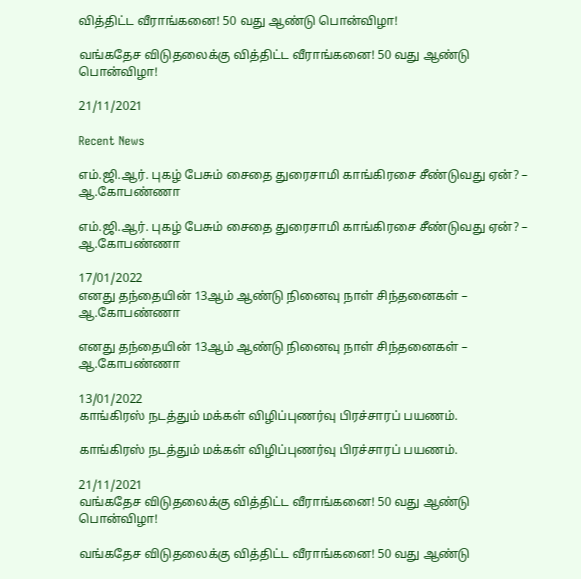வித்திட்ட வீராங்கனை! 50 வது ஆண்டு பொன்விழா!

வங்கதேச விடுதலைக்கு வித்திட்ட வீராங்கனை! 50 வது ஆண்டு பொன்விழா!

21/11/2021

Recent News

எம்.ஜி.ஆர். புகழ் பேசும் சைதை துரைசாமி காங்கிரசை சீண்டுவது ஏன்? – ஆ.கோபண்ணா

எம்.ஜி.ஆர். புகழ் பேசும் சைதை துரைசாமி காங்கிரசை சீண்டுவது ஏன்? – ஆ.கோபண்ணா

17/01/2022
எனது தந்தையின் 13ஆம் ஆண்டு நினைவு நாள் சிந்தனைகள் – ஆ.கோபண்ணா

எனது தந்தையின் 13ஆம் ஆண்டு நினைவு நாள் சிந்தனைகள் – ஆ.கோபண்ணா

13/01/2022
காங்கிரஸ் நடத்தும் மக்கள் விழிப்புணர்வு பிரச்சாரப் பயணம்.

காங்கிரஸ் நடத்தும் மக்கள் விழிப்புணர்வு பிரச்சாரப் பயணம்.

21/11/2021
வங்கதேச விடுதலைக்கு வித்திட்ட வீராங்கனை! 50 வது ஆண்டு பொன்விழா!

வங்கதேச விடுதலைக்கு வித்திட்ட வீராங்கனை! 50 வது ஆண்டு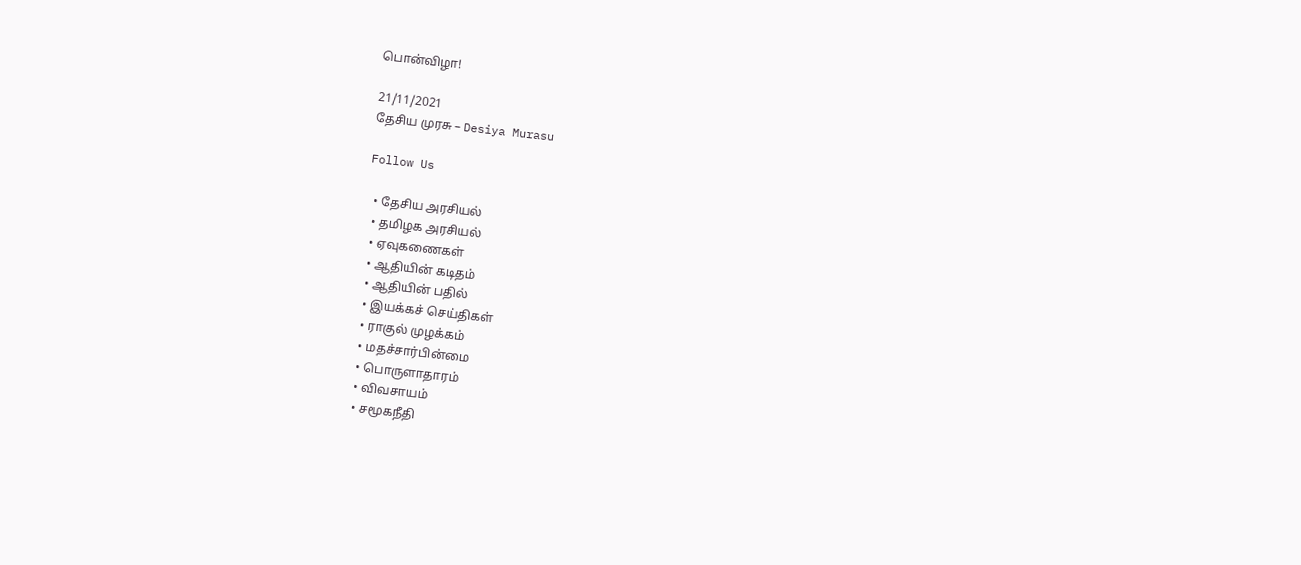பொன்விழா!

21/11/2021
தேசிய முரசு – Desiya Murasu

Follow Us

  • தேசிய அரசியல்
  • தமிழக அரசியல்
  • ஏவுகணைகள்
  • ஆதியின் கடிதம்
  • ஆதியின் பதில்
  • இயக்கச் செய்திகள்
  • ராகுல் முழக்கம்
  • மதச்சார்பின்மை
  • பொருளாதாரம்
  • விவசாயம்
  • சமூகநீதி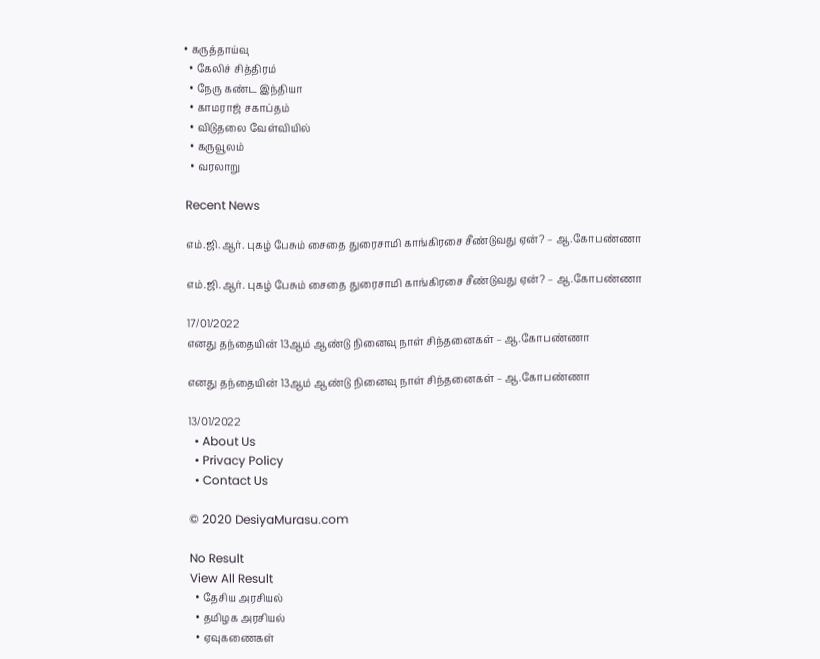• கருத்தாய்வு
  • கேலிச் சித்திரம்
  • நேரு கண்ட இந்தியா
  • காமராஜ் சகாப்தம்
  • விடுதலை வேள்வியில்
  • கருவூலம்
  • வரலாறு

Recent News

எம்.ஜி.ஆர். புகழ் பேசும் சைதை துரைசாமி காங்கிரசை சீண்டுவது ஏன்? – ஆ.கோபண்ணா

எம்.ஜி.ஆர். புகழ் பேசும் சைதை துரைசாமி காங்கிரசை சீண்டுவது ஏன்? – ஆ.கோபண்ணா

17/01/2022
எனது தந்தையின் 13ஆம் ஆண்டு நினைவு நாள் சிந்தனைகள் – ஆ.கோபண்ணா

எனது தந்தையின் 13ஆம் ஆண்டு நினைவு நாள் சிந்தனைகள் – ஆ.கோபண்ணா

13/01/2022
  • About Us
  • Privacy Policy
  • Contact Us

© 2020 DesiyaMurasu.com

No Result
View All Result
  • தேசிய அரசியல்
  • தமிழக அரசியல்
  • ஏவுகணைகள்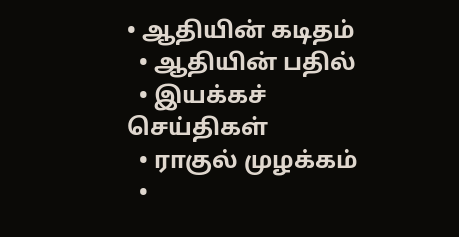• ஆதியின் கடிதம்
  • ஆதியின் பதில்
  • இயக்கச் செய்திகள்
  • ராகுல் முழக்கம்
  •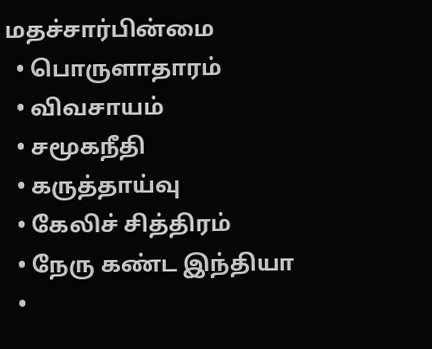மதச்சார்பின்மை
  • பொருளாதாரம்
  • விவசாயம்
  • சமூகநீதி
  • கருத்தாய்வு
  • கேலிச் சித்திரம்
  • நேரு கண்ட இந்தியா
  •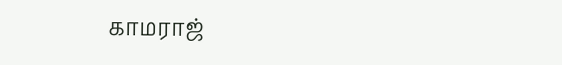காமராஜ்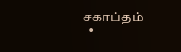சகாப்தம்
  •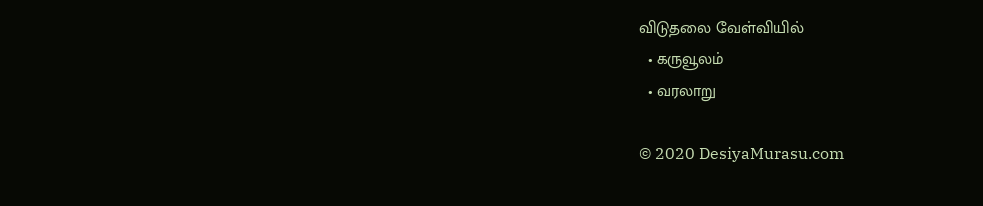விடுதலை வேள்வியில்
  • கருவூலம்
  • வரலாறு

© 2020 DesiyaMurasu.com